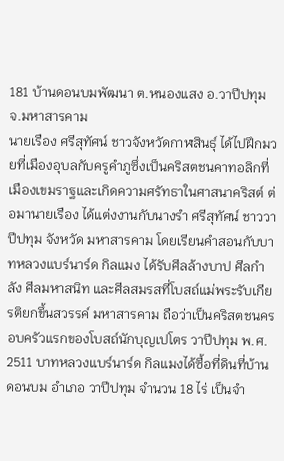181 บ้านดอนบมพัฒนา ต.หนองแสง อ.วาปีปทุม จ.มหาสารคาม
นายเรือง ศรีสุทัศน์ ชาวจังหวัดกาฬสินธุ์ ได้ไปฝึกมวยที่เมืองอุบลกับครูคำภูซึ่งเป็นคริสตชนคาทอลิกที่เมืองเขมราฐและเกิดความศรัทธาในศาสนาคริสต์ ต่อมานายเรือง ได้แต่งงานกับนางรำ ศรีสุทัศน์ ชาววาปีปทุม จังหวัด มหาสารคาม โดยเรียนคำสอนกับบาทหลวงแบร์นาร์ด กิลแมง ได้รับศีลล้างบาป ศีลกำลัง ศีลมหาสนิท และศีลสมรสที่โบสถ์แม่พระรับเกียรติยกขึ้นสวรรค์ มหาสารคาม ถือว่าเป็นคริสตชนครอบครัวแรกของโบสถ์นักบุญเปโตร วาปีปทุม พ.ศ. 2511 บาทหลวงแบร์นาร์ด กิลแมงได้ซื้อที่ดินที่บ้านดอนบม อำเภอ วาปีปทุม จำนวน 18 ไร่ เป็นจำ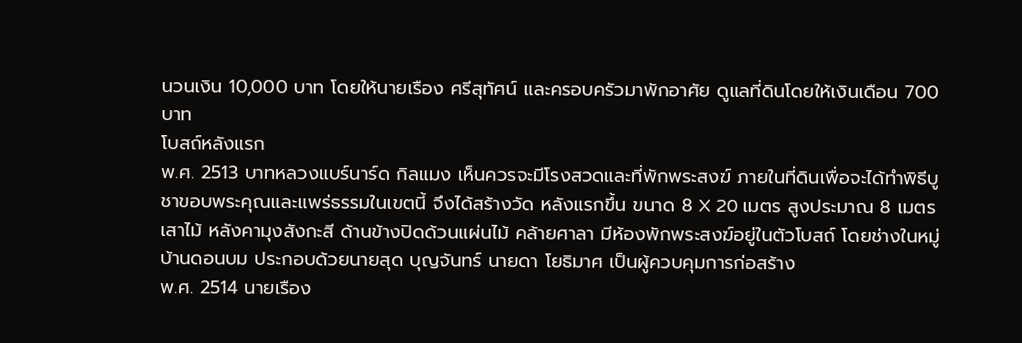นวนเงิน 10,000 บาท โดยให้นายเรือง ศรีสุทัศน์ และครอบครัวมาพักอาศัย ดูแลที่ดินโดยให้เงินเดือน 700 บาท
โบสถ์หลังแรก
พ.ศ. 2513 บาทหลวงแบร์นาร์ด กิลแมง เห็นควรจะมีโรงสวดและที่พักพระสงฆ์ ภายในที่ดินเพื่อจะได้ทำพิธีบูชาขอบพระคุณและแพร่ธรรมในเขตนี้ จึงได้สร้างวัด หลังแรกขึ้น ขนาด 8 X 20 เมตร สูงประมาณ 8 เมตร เสาไม้ หลังคามุงสังกะสี ด้านข้างปิดด้วนแผ่นไม้ คล้ายศาลา มีห้องพักพระสงฆ์อยู่ในตัวโบสถ์ โดยช่างในหมู่บ้านดอนบม ประกอบด้วยนายสุด บุญจันทร์ นายดา โยธิมาศ เป็นผู้ควบคุมการก่อสร้าง
พ.ศ. 2514 นายเรือง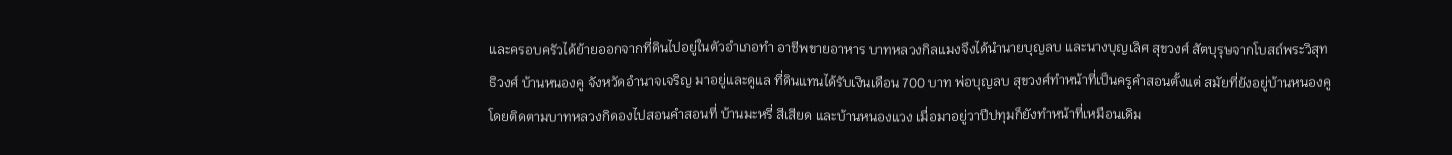และครอบครัวได้ย้ายออกจากที่ดินไปอยู่ในตัวอำเภอทำ อาชีพขายอาหาร บาทหลวงกิลแมงจึงได้นำนายบุญลบ และนางบุญเลิศ สุขวงศ์ สัตบุรุษจากโบสถ์พระวิสุทธิวงศ์ บ้านหนองคู จังหวัดอำนาจเจริญ มาอยู่และดูแล ที่ดินแทนได้รับเงินเดือน 700 บาท พ่อบุญลบ สุขวงศ์ทำหน้าที่เป็นครูคำสอนตั้งแต่ สมัยที่ยังอยู่บ้านหนองคู โดยติดตามบาทหลวงกิดองไปสอนคำสอนที่ บ้านมะหรี่ สีเสียด และบ้านหนองแวง เมื่อมาอยู่วาปีปทุมก็ยังทำหน้าที่เหมือนเดิม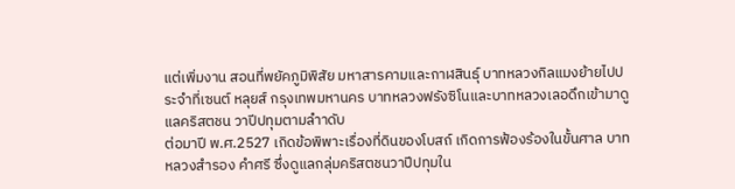แต่เพิ่มงาน สอนที่พยัคภูมิพิสัย มหาสารคามและกาฬสินธุ์ บาทหลวงกิลแมงย้ายไปประจำที่เซนต์ หลุยส์ กรุงเทพมหานคร บาทหลวงฟรังซิโนและบาทหลวงเลอดึกเข้ามาดูแลคริสตชน วาปีปทุมตามลำาดับ
ต่อมาปี พ.ศ.2527 เกิดข้อพิพาะเรื่องที่ดินของโบสถ์ เกิดการฟ้องร้องในขั้นศาล บาทหลวงสำรอง คำศรี ซึ่งดูแลกลุ่มคริสตชนวาปีปทุมใน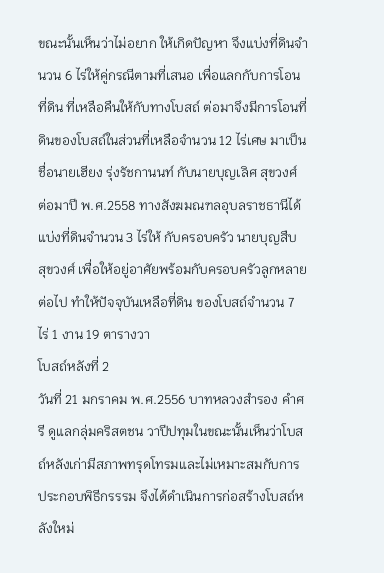ขณะนั้นเห็นว่าไม่อยาก ให้เกิดปัญหา จึงแบ่งที่ดินจำนวน 6 ไร่ให้คู่กรณีตามที่เสนอ เพื่อแลกกับการโอนที่ดิน ที่เหลือคืนให้กับทางโบสถ์ ต่อมาจึงมีการโอนที่ดินของโบสถ์ในส่วนที่เหลือจำนวน 12 ไร่เศษ มาเป็นชื่อนายเฮียง รุ่งรัชกานนท์ กับนายบุญเลิศ สุขวงศ์ ต่อมาปี พ.ศ.2558 ทางสังฆมณฑลอุบลราชธานีได้แบ่งที่ดินจำนวน 3 ไร่ให้ กับครอบครัว นายบุญสืบ สุขวงศ์ เพื่อให้อยู่อาศัยพร้อมกับครอบครัวลูกหลายต่อไป ทำให้ปัจจุบันเหลือที่ดิน ของโบสถ์จำนวน 7 ไร่ 1 งาน 19 ตารางวา
โบสถ์หลังที่ 2
วันที่ 21 มกราคม พ.ศ.2556 บาทหลวงสำรอง คำศรี ดูแลกลุ่มคริสตชน วาปีปทุมในขณะนั้นเห็นว่าโบสถ์หลังเก่ามีสภาพทรุดโทรมและไม่เหมาะสมกับการ ประกอบพิธีกรรรม จึงได้ดำเนินการก่อสร้างโบสถ์หลังใหม่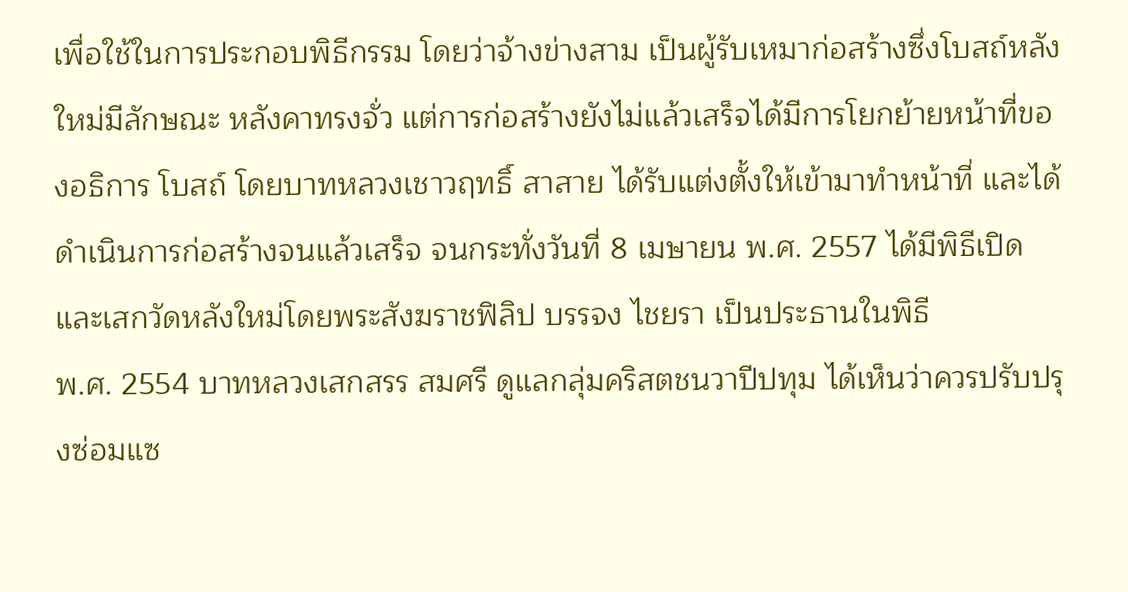เพื่อใช้ในการประกอบพิธีกรรม โดยว่าจ้างข่างสาม เป็นผู้รับเหมาก่อสร้างซึ่งโบสถ์หลังใหม่มีลักษณะ หลังคาทรงจั่ว แต่การก่อสร้างยังไม่แล้วเสร็จได้มีการโยกย้ายหน้าที่ของอธิการ โบสถ์ โดยบาทหลวงเชาวฤทธิ์ สาสาย ได้รับแต่งตั้งให้เข้ามาทำหน้าที่ และได้ดำเนินการก่อสร้างจนแล้วเสร็จ จนกระทั่งวันที่ 8 เมษายน พ.ศ. 2557 ได้มีพิธีเปิดและเสกวัดหลังใหม่โดยพระสังฆราชฟิลิป บรรจง ไชยรา เป็นประธานในพิธี
พ.ศ. 2554 บาทหลวงเสกสรร สมศรี ดูแลกลุ่มคริสตชนวาปีปทุม ได้เห็นว่าควรปรับปรุงซ่อมแซ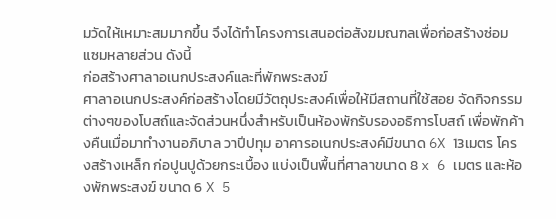มวัดให้เหมาะสมมากขึ้น จึงได้ทำโครงการเสนอต่อสังฆมณฑลเพื่อก่อสร้างซ่อมแซมหลายส่วน ดังนี้
ก่อสร้างศาลาอเนกประสงค์และที่พักพระสงฆ์
ศาลาอเนกประสงค์ก่อสร้างโดยมีวัตถุประสงค์เพื่อให้มีสถานที่ใช้สอย จัดกิจกรรมต่างๆของโบสถ์และจัดส่วนหนึ่งสำหรับเป็นห้องพักรับรองอธิการโบสถ์ เพื่อพักค้างคืนเมื่อมาทำงานอภิบาล วาปีปทุม อาคารอเนกประสงค์มีขนาด 6X 13เมตร โครงสร้างเหล็ก ก่อปูนปูด้วยกระเบื้อง แบ่งเป็นพื้นที่ศาลาขนาด 8 x 6 เมตร และห้องพักพระสงฆ์ ขนาด 6 X 5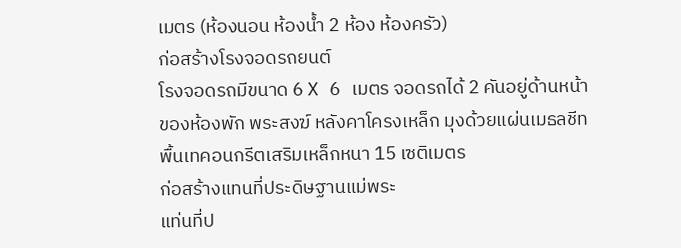เมตร (ห้องนอน ห้องน้ำ 2 ห้อง ห้องครัว)
ก่อสร้างโรงจอดรถยนต์
โรงจอดรถมีขนาด 6 X 6 เมตร จอดรถได้ 2 คันอยู่ด้านหน้าของห้องพัก พระสงฆ์ หลังคาโครงเหล็ก มุงด้วยแผ่นเมธลชีท พื้นเทคอนกรีตเสริมเหล็กหนา 15 เซติเมตร
ก่อสร้างแทนที่ประดิษฐานแม่พระ
แท่นที่ป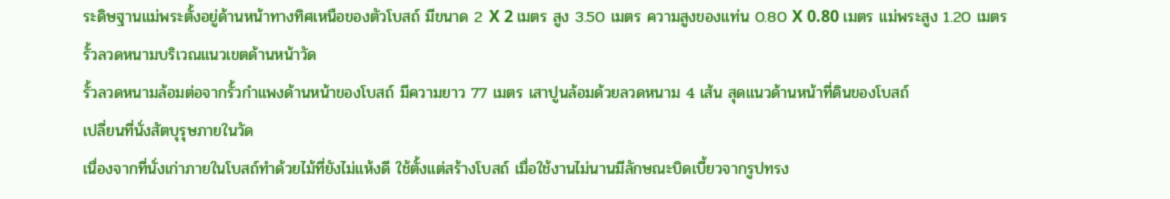ระดิษฐานแม่พระตั้งอยู่ด้านหน้าทางทิศเหนือของตัวโบสถ์ มีขนาด 2 X 2 เมตร สูง 3.50 เมตร ความสูงของแท่น 0.80 X 0.80 เมตร แม่พระสูง 1.20 เมตร
รั้วลวดหนามบริเวณแนวเขตด้านหน้าวัด
รั้วลวดหนามล้อมต่อจากรั้วกำแพงด้านหน้าของโบสถ์ มีความยาว 77 เมตร เสาปูนล้อมด้วยลวดหนาม 4 เส้น สุดแนวด้านหน้าที่ดินของโบสถ์
เปลี่ยนที่นั่งสัตบุรุษภายในวัด
เนื่องจากที่นั่งเก่าภายในโบสถ์ทำด้วยไม้ที่ยังไม่แห้งดี ใช้ตั้งแต่สร้างโบสถ์ เมื่อใช้งานไม่นานมีลักษณะบิดเบี้ยวจากรูปทรง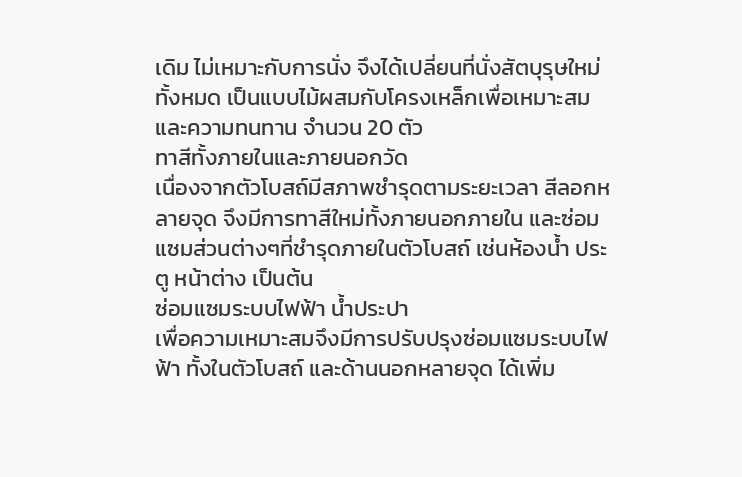เดิม ไม่เหมาะกับการนั่ง จึงได้เปลี่ยนที่นั่งสัตบุรุษใหม่ทั้งหมด เป็นแบบไม้ผสมกับโครงเหล็กเพื่อเหมาะสมและความทนทาน จํานวน 20 ตัว
ทาสีทั้งภายในและภายนอกวัด
เนื่องจากตัวโบสถ์มีสภาพชำรุดตามระยะเวลา สีลอกหลายจุด จึงมีการทาสีใหม่ทั้งภายนอกภายใน และซ่อมแซมส่วนต่างๆที่ชำรุดภายในตัวโบสถ์ เช่นห้องน้ำ ประตู หน้าต่าง เป็นต้น
ซ่อมแซมระบบไฟฟ้า น้ำประปา
เพื่อความเหมาะสมจึงมีการปรับปรุงซ่อมแซมระบบไฟฟ้า ทั้งในตัวโบสถ์ และด้านนอกหลายจุด ได้เพิ่ม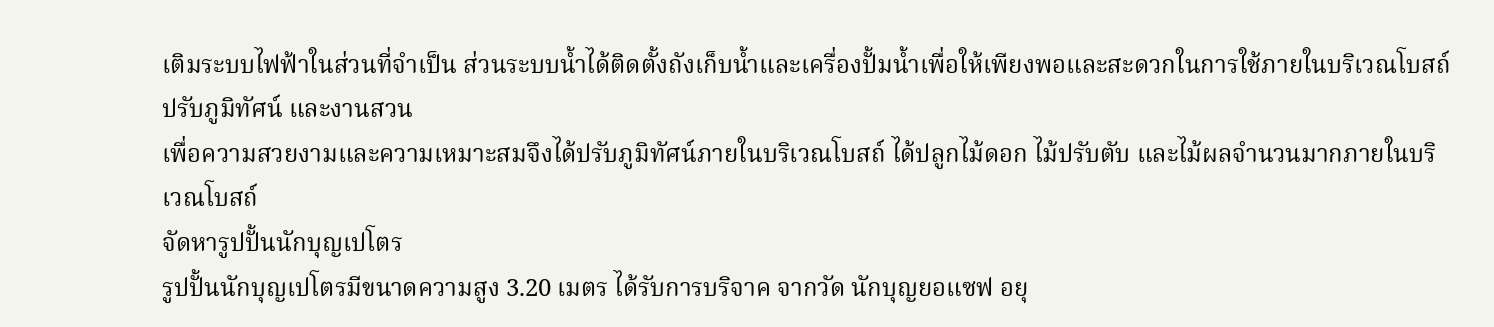เติมระบบไฟฟ้าในส่วนที่จำเป็น ส่วนระบบน้ำได้ติดตั้งถังเก็บน้ำและเครื่องปั้มน้ำเพื่อให้เพียงพอและสะดวกในการใช้ภายในบริเวณโบสถ์
ปรับภูมิทัศน์ และงานสวน
เพื่อความสวยงามและความเหมาะสมจึงได้ปรับภูมิทัศน์ภายในบริเวณโบสถ์ ได้ปลูกไม้ดอก ไม้ปรับตับ และไม้ผลจํานวนมากภายในบริเวณโบสถ์
จัดหารูปปั้นนักบุญเปโตร
รูปปั้นนักบุญเปโตรมีขนาดความสูง 3.20 เมตร ได้รับการบริจาค จากวัด นักบุญยอแซฟ อยุ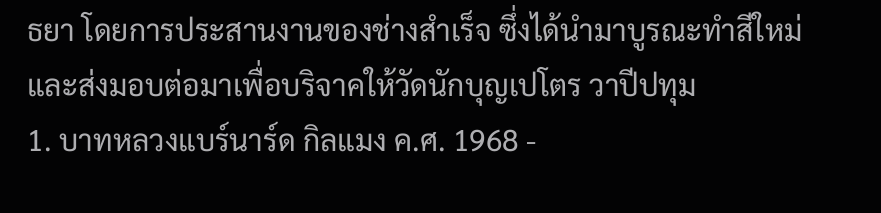ธยา โดยการประสานงานของช่างสำเร็จ ซึ่งได้นำมาบูรณะทำสีใหม่ และส่งมอบต่อมาเพื่อบริจาคให้วัดนักบุญเปโตร วาปีปทุม
1. บาทหลวงแบร์นาร์ด กิลแมง ค.ศ. 1968 -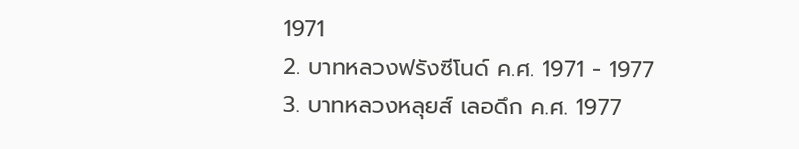1971
2. บาทหลวงฟรังซีโนด์ ค.ศ. 1971 - 1977
3. บาทหลวงหลุยส์ เลอดึก ค.ศ. 1977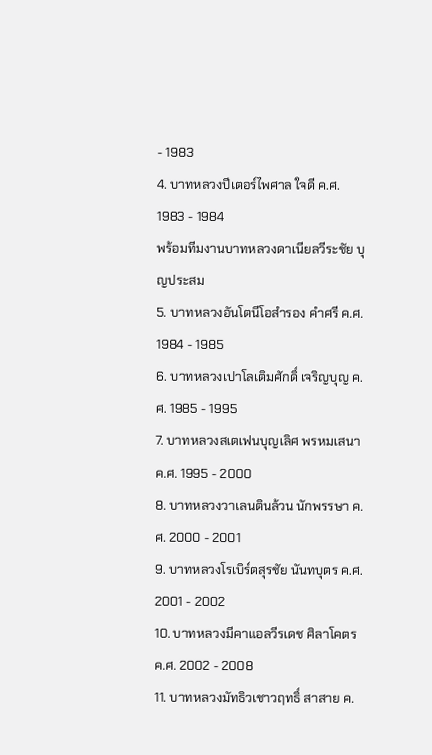- 1983
4. บาทหลวงปีเตอร์ไพศาล ใจดี ค.ศ. 1983 - 1984
พร้อมทีมงานบาทหลวงดาเนียลวีระชัย บุญประสม
5. บาทหลวงอันโตนีโอสำรอง คำศรี ค.ศ. 1984 - 1985
6. บาทหลวงเปาโลเติมศักดิ์ เจริญบุญ ค.ศ. 1985 - 1995
7. บาทหลวงสเตเฟนบุญเลิศ พรหมเสนา ค.ศ. 1995 - 2000
8. บาทหลวงวาเลนตินล้วน นักพรรษา ค.ศ. 2000 - 2001
9. บาทหลวงโรเบิร์ตสุรชัย นันทบุตร ค.ศ. 2001 - 2002
10. บาทหลวงมีคาแอลวีรเดช ศิลาโคตร ค.ศ. 2002 - 2008
11. บาทหลวงมัทธิวเชาวฤทธิ์ สาสาย ค.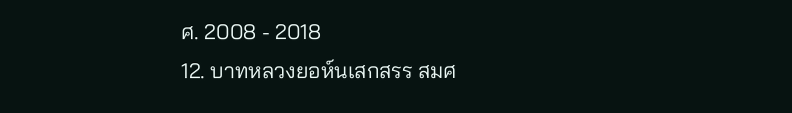ศ. 2008 - 2018
12. บาทหลวงยอห์นเสกสรร สมศ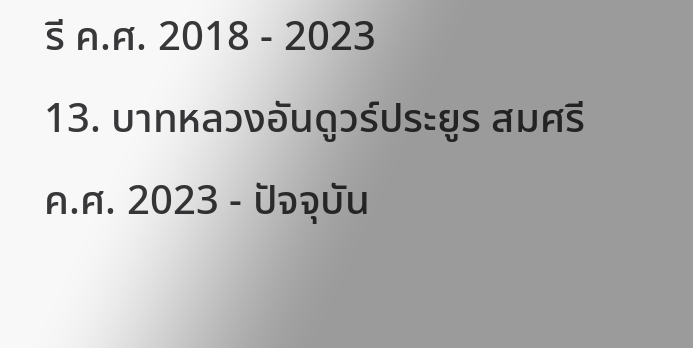รี ค.ศ. 2018 - 2023
13. บาทหลวงอันดูวร์ประยูร สมศรี ค.ศ. 2023 - ปัจจุบัน